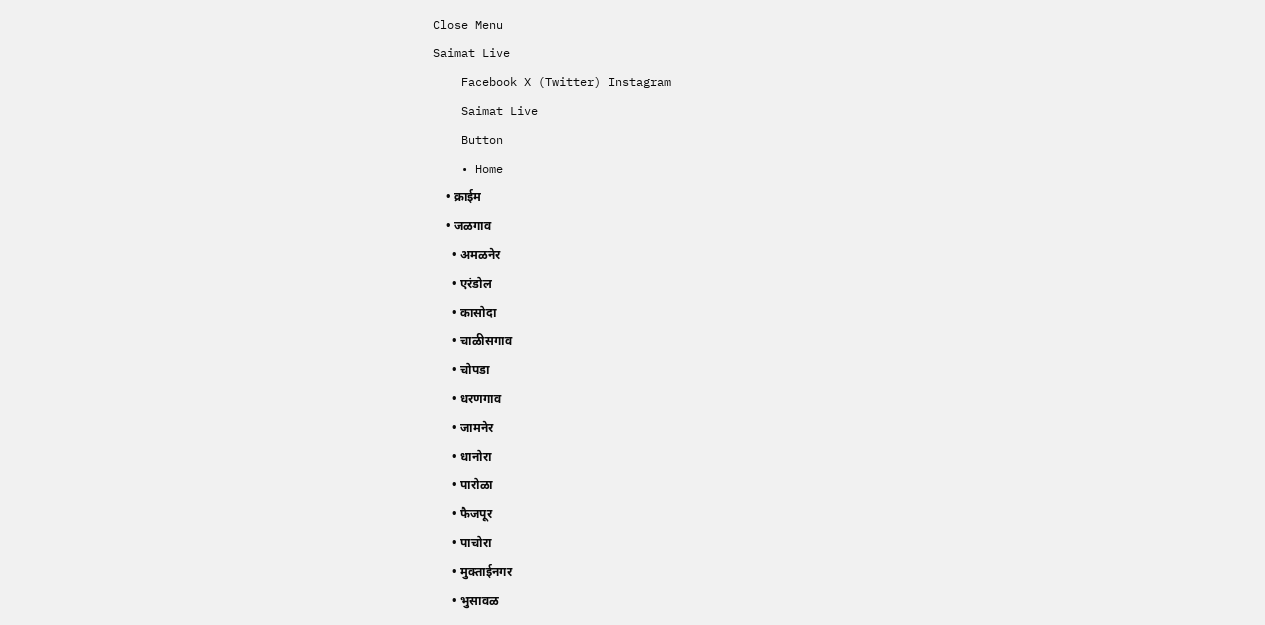Close Menu
Saimat Live
    Facebook X (Twitter) Instagram
    Saimat Live
    Button
    • Home
    • क्राईम
    • जळगाव
      • अमळनेर
      • एरंडोल
      • कासोदा
      • चाळीसगाव
      • चोपडा
      • धरणगाव
      • जामनेर
      • धानोरा
      • पारोळा
      • फैजपूर
      • पाचोरा
      • मुक्ताईनगर
      • भुसावळ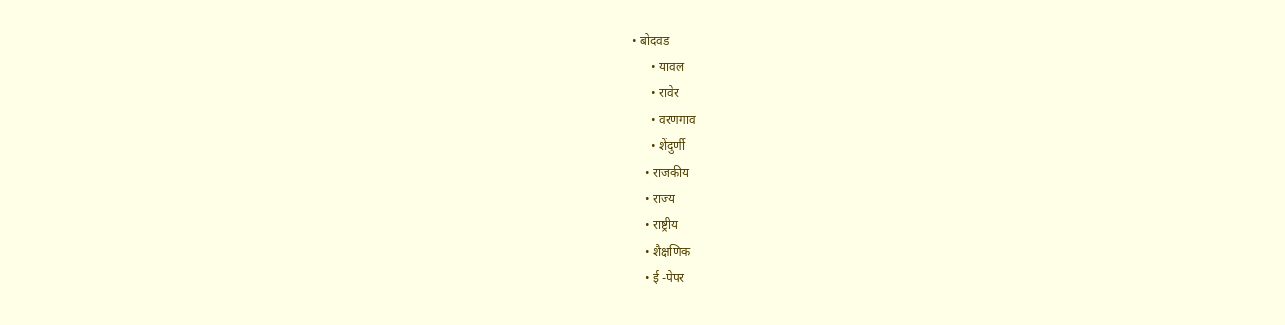• बोदवड
      • यावल
      • रावेर
      • वरणगाव
      • शेंदुर्णी
    • राजकीय
    • राज्य
    • राष्ट्रीय
    • शैक्षणिक
    • ई -पेपर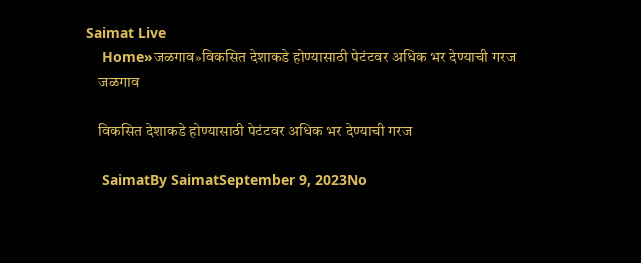Saimat Live
    Home»जळगाव»विकसित देशाकडे होण्यासाठी पेटंटवर अधिक भर देण्याची गरज
    जळगाव

    विकसित देशाकडे होण्यासाठी पेटंटवर अधिक भर देण्याची गरज

    SaimatBy SaimatSeptember 9, 2023No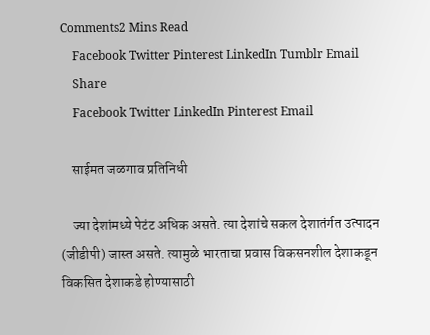Comments2 Mins Read
    Facebook Twitter Pinterest LinkedIn Tumblr Email
    Share
    Facebook Twitter LinkedIn Pinterest Email

    साईमत जळगाव प्रतिनिधी

    ज्या देशांमध्ये पेटंट अधिक असते. त्या देशांचे सकल देशातंर्गत उत्पादन (जीडीपी) जास्त असते. त्यामुळे भारताचा प्रवास विकसनशील देशाकडून विकसित देशाकडे होण्यासाठी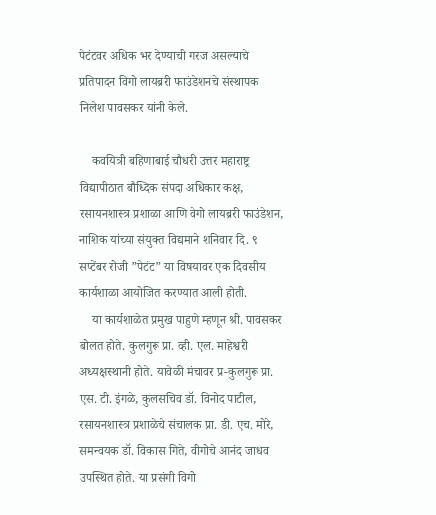पेटंटवर अधिक भर देण्याची गरज असल्याचे प्रतिपादन विगो लायब्ररी फाउंडेशनचे संस्थापक निलेश पावसकर यांनी केले.

    कवयित्री बहिणाबाई चौधरी उत्तर महाराष्ट्र विद्यापीठात बौध्दिक संपदा अधिकार कक्ष, रसायनशास्त्र प्रशाळा आणि वेगो लायब्ररी फाउंडेशन, नाशिक यांच्या संयुक्त विद्यमाने शनिवार दि. ९ सप्टेंबर रोजी ”पेटंट” या विषयावर एक दिवसीय कार्यशाळा आयोजित करण्यात आली होती.
    या कार्यशाळेत प्रमुख पाहुणे म्हणून श्री. पावसकर बोलत होते. कुलगुरू प्रा. व्ही. एल. माहेश्वरी अध्यक्षस्थानी होते. यावेळी मंचावर प्र-कुलगुरू प्रा. एस. टी. इंगळे, कुलसचिव डॉ. विनोद पाटील, रसायनशास्त्र प्रशाळेचे संचालक प्रा. डी. एच. मोरे, समन्वयक डॉ. विकास गिते, वीगोचे आनंद जाधव उपस्थित होते. या प्रसंगी व‍िगो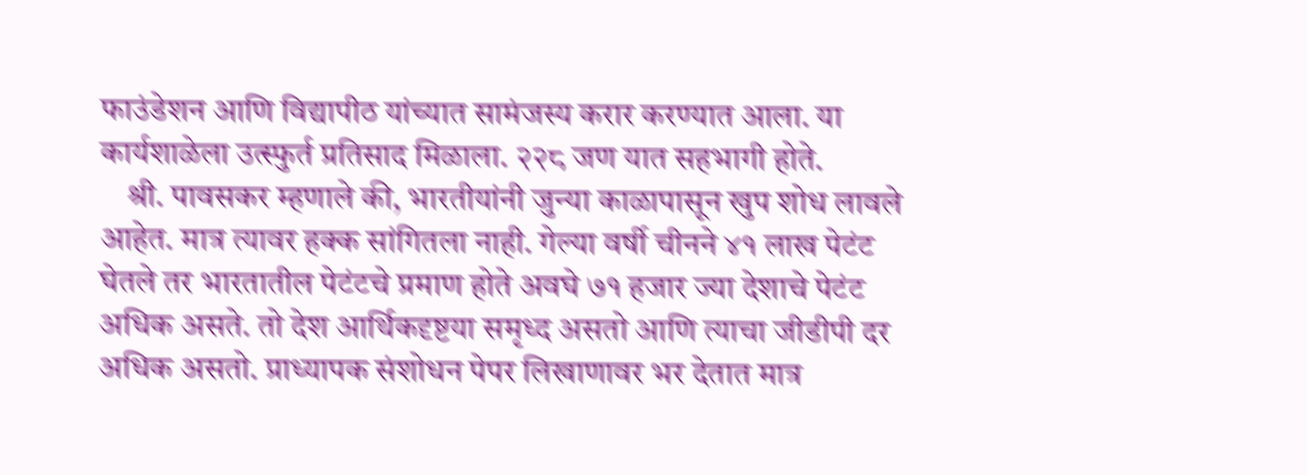फाउंडेशन आणि विद्यापीठ यांच्यात सामंजस्य करार करण्यात आला. या कार्यशाळेला उत्स्फुर्त प्रतिसाद मिळाला. २२८ जण यात सहभागी होते.
    श्री. पावसकर म्हणाले की, भारतीयांनी जुन्या काळापासून खुप शोध लावले आहेत. मात्र त्यावर हक्क सांगितला नाही. गेल्या वर्षी चीनने ४१ लाख पेटंट घेतले तर भारतातील पेटंटचे प्रमाण होते अवघे ७१ हजार ज्या देशाचे पेटंट अधिक असते. तो देश आर्थिकदृष्टया समृध्द असतो आणि त्याचा जीडीपी दर अधिक असतो. प्राध्यापक संशोधन पेपर लिखाणावर भर देतात मात्र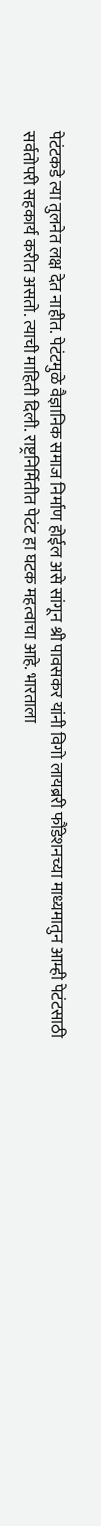पेटंटकडे त्या तुलनेत लक्ष देत नाहीत. पेटंटमुळे वैज्ञानिक समाज निर्माण होईल असे सांगून श्री पावसकर यांनी विगो लायब्ररी फौंडेशनच्या माध्यमातुन आम्ही पेटंटसाठी सर्वतोपरी सहकार्य करीत असतो. त्याची माहिती दिली. राष्ट्रनिर्मितीत पेटंट हा घटक महत्वाचा आहे. भारताला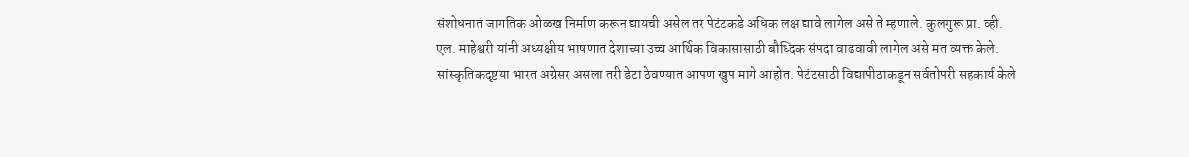संशोधनात जागतिक ओळख निर्माण करून द्यायची असेल तर पेटंटकडे अधिक लक्ष द्यावे लागेल असे ते म्हणाले. कुलगुरू प्रा. व्ही. एल. माहेश्वरी यांनी अध्यक्षीय भाषणात देशाच्या उच्च आर्थिक विकासासाठी बौध्दिक संपदा वाढवावी लागेल असे मत व्यक्त केले. सांस्कृतिकदृष्टया भारत अग्रेसर असला तरी डेटा ठेवण्यात आपण खुप मागे आहोत. पेटंटसाठी विद्यापीठाकडून सर्वतोपरी सहकार्य केले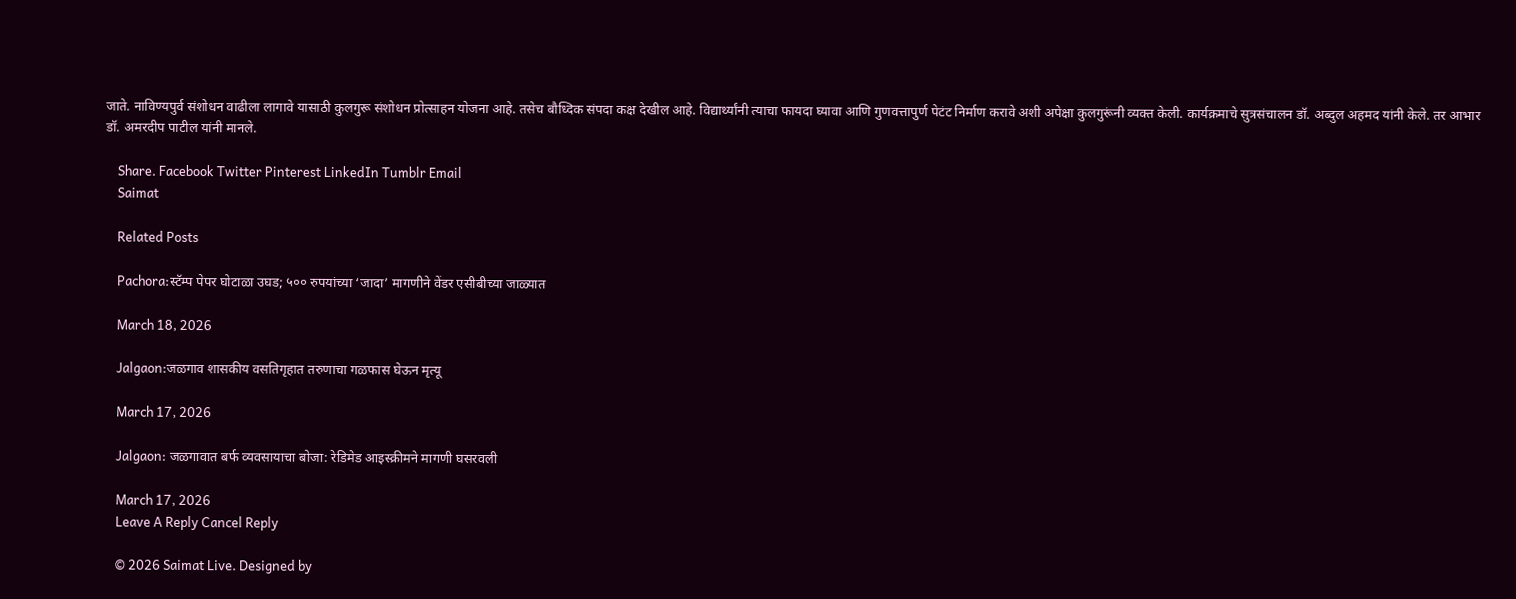जाते. नाविण्यपुर्व संशोधन वाढीला लागावे यासाठी कुलगुरू संशोधन प्रोत्साहन योजना आहे. तसेच बौध्दिक संपदा कक्ष देखील आहे. विद्यार्थ्यांनी त्याचा फायदा घ्यावा आणि गुणवत्तापुर्ण पेटंट निर्माण करावे अशी अपेक्षा कुलगुरूंनी व्यक्त केली. कार्यक्रमाचे सुत्रसंचालन डॉ. अब्दुल अहमद यांनी केले. तर आभार डॉ. अमरदीप पाटील यांनी मानले.

    Share. Facebook Twitter Pinterest LinkedIn Tumblr Email
    Saimat

    Related Posts

    Pachora:स्टॅम्प पेपर घोटाळा उघड; ५०० रुपयांच्या ‘जादा’ मागणीने वेंडर एसीबीच्या जाळ्यात

    March 18, 2026

    Jalgaon:जळगाव शासकीय वसतिगृहात तरुणाचा गळफास घेऊन मृत्यू

    March 17, 2026

    Jalgaon: जळगावात बर्फ व्यवसायाचा बोजा: रेडिमेड आइस्क्रीमने मागणी घसरवली

    March 17, 2026
    Leave A Reply Cancel Reply

    © 2026 Saimat Live. Designed by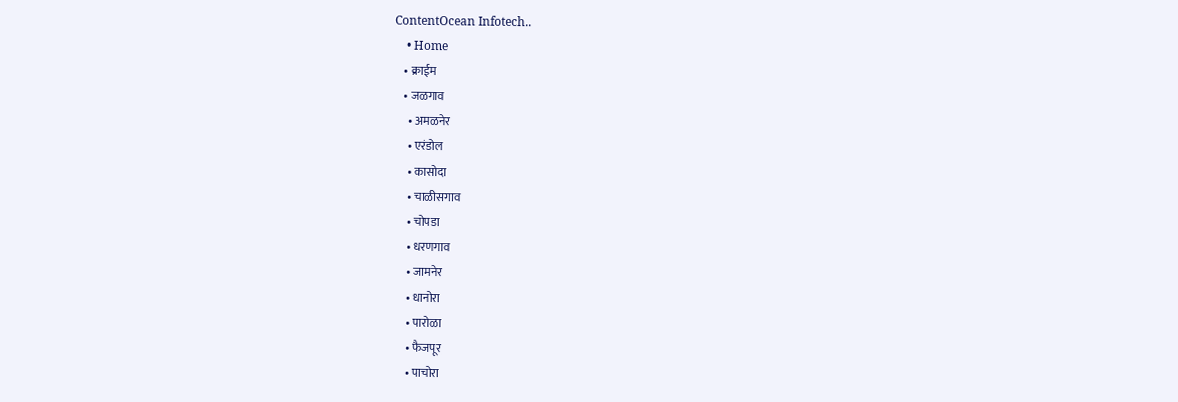ContentOcean Infotech..
    • Home
    • क्राईम
    • जळगाव
      • अमळनेर
      • एरंडोल
      • कासोदा
      • चाळीसगाव
      • चोपडा
      • धरणगाव
      • जामनेर
      • धानोरा
      • पारोळा
      • फैजपूर
      • पाचोरा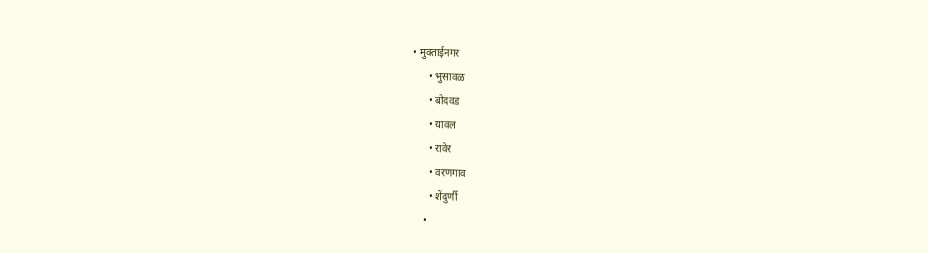• मुक्ताईनगर
      • भुसावळ
      • बोदवड
      • यावल
      • रावेर
      • वरणगाव
      • शेंदुर्णी
    •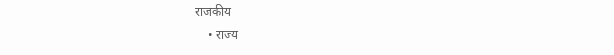राजकीय
    • राज्य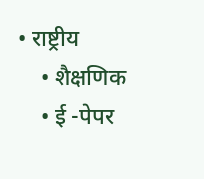• राष्ट्रीय
    • शैक्षणिक
    • ई -पेपर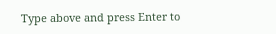Type above and press Enter to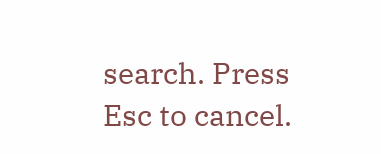search. Press Esc to cancel.